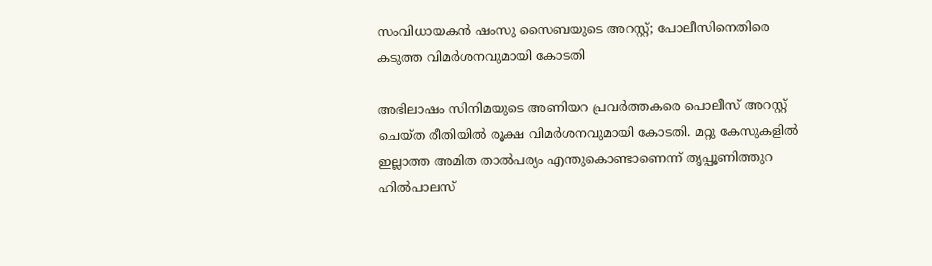സംവിധായകൻ ഷംസു സൈബയുടെ അറസ്റ്റ്; പോലീസിനെതിരെ കടുത്ത വിമർശനവുമായി കോടതി

അഭിലാഷം സിനിമയുടെ അണിയറ പ്രവർത്തകരെ പൊലീസ് അറസ്റ്റ് ചെയ്ത രീതിയിൽ രൂക്ഷ വിമർശനവുമായി കോടതി. മറ്റു കേസുകളിൽ ഇല്ലാത്ത അമിത താൽപര്യം എന്തുകൊണ്ടാണെന്ന് തൃപ്പൂണിത്തുറ ഹിൽപാലസ്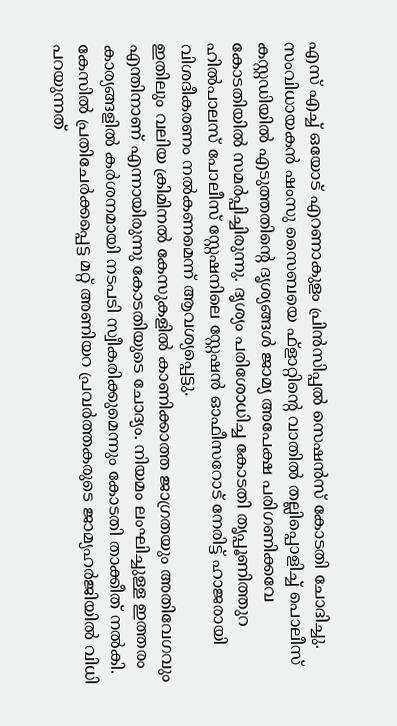എസ് എച്ച് ഒയോട് എറണാകുളം പ്രിൻസിപ്പൽ സെഷൻസ് കോടതി ചോദിച്ചു.
സംവിധായകൻ ഷംസു സൈബയെ ഫ്ളാറ്റിന്റെ വാതിൽ തല്ലിപ്പൊളിച്ച് പൊലീസ് കസ്റ്റഡിയിൽ എടുത്തതിന്റെ ദൃശ്യങ്ങൾ ജാമ്യ അപേക്ഷ പരിഗണിക്കവേ കോടതിയിൽ സമർപ്പിച്ചിരുന്നു. ദൃശ്യം പരിശോധിച്ച കോടതി തൃപ്പൂണിത്തുറ ഹിൽപാലസ് പോലീസ് സ്റ്റേഷനിലെ സ്റ്റേഷൻ ഓഫീസറോട് നേരിട്ട് ഹാജരായി വിശദീകരണം നൽകണമെന്ന് ആവശ്യപ്പെട്ടു.
ഇതിലും വലിയ ക്രിമിനൽ കേസുകളിൽ കാണിക്കാത്ത ജാഗ്രതയും അതിവേഗവും എന്തിനാണ് എന്നായിരുന്നു കോടതിയുടെ ചോദ്യം. നിയമം ലംഘിച്ചുള്ള ഇത്തരം കാര്യങ്ങളിൽ കർശനമായി നടപടി സ്വീകരിക്കുമെന്നും കോടതി താക്കീത് നൽകി. കേസിൽ പ്രതിചേർക്കപ്പെട്ട മറ്റ് അണിയറ പ്രവർത്തകരുടെ ജാമ്യഹർജിയിൽ വിധി പറയുന്നത്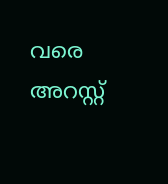വരെ അറസ്റ്റ്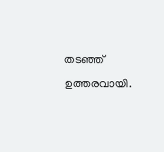തടഞ്ഞ് ഉത്തരവായി.